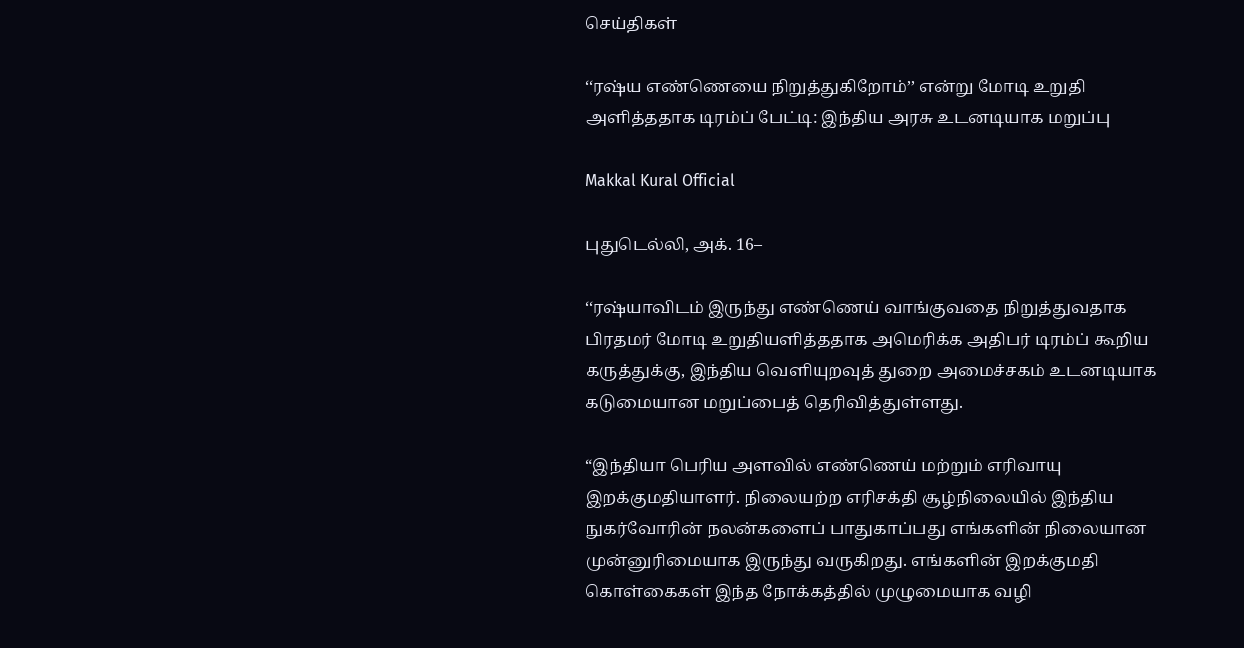செய்திகள்

‘‘ரஷ்ய எண்ணெயை நிறுத்துகிறோம்’’ என்று மோடி உறுதி அளித்ததாக டிரம்ப் பேட்டி: இந்திய அரசு உடனடியாக மறுப்பு

Makkal Kural Official

புதுடெல்லி, அக். 16–

‘‘ரஷ்யாவிடம் இருந்து எண்ணெய் வாங்குவதை நிறுத்துவதாக பிரதமர் மோடி உறுதியளித்ததாக அமெரிக்க அதிபர் டிரம்ப் கூறிய கருத்துக்கு, இந்திய வெளியுறவுத் துறை அமைச்சகம் உடனடியாக கடுமையான மறுப்பைத் தெரிவித்துள்ளது.

“இந்தியா பெரிய அளவில் எண்ணெய் மற்றும் எரிவாயு இறக்குமதியாளர். நிலையற்ற எரிசக்தி சூழ்நிலையில் இந்திய நுகர்வோரின் நலன்களைப் பாதுகாப்பது எங்களின் நிலையான முன்னுரிமையாக இருந்து வருகிறது. எங்களின் இறக்குமதி கொள்கைகள் இந்த நோக்கத்தில் முழுமையாக வழி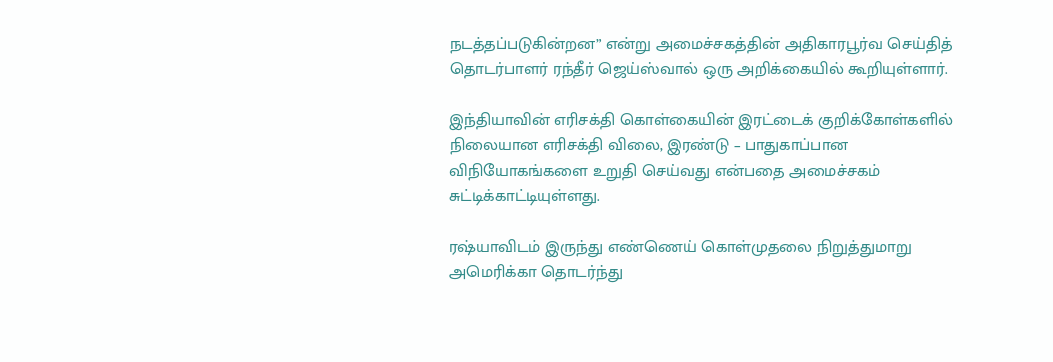நடத்தப்படுகின்றன” என்று அமைச்சகத்தின் அதிகாரபூர்வ செய்தித் தொடர்பாளர் ரந்தீர் ஜெய்ஸ்வால் ஒரு அறிக்கையில் கூறியுள்ளார்.

இந்தியாவின் எரிசக்தி கொள்கையின் இரட்டைக் குறிக்கோள்களில் நிலையான எரிசக்தி விலை, இரண்டு – பாதுகாப்பான விநியோகங்களை உறுதி செய்வது என்பதை அமைச்சகம் சுட்டிக்காட்டியுள்ளது.

ரஷ்யாவிடம் இருந்து எண்ணெய் கொள்முதலை நிறுத்துமாறு அமெரிக்கா தொடர்ந்து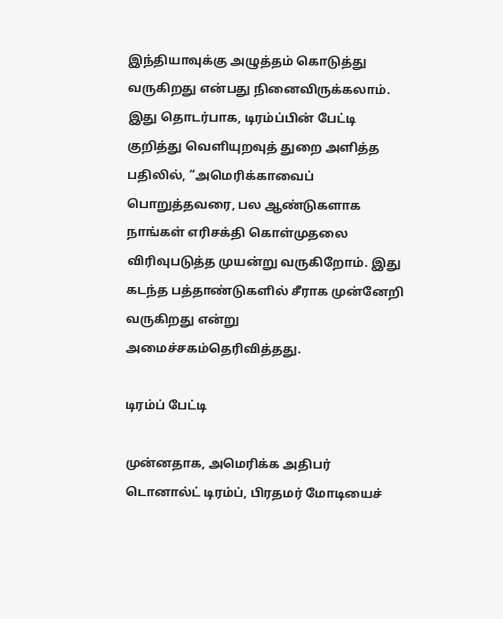இந்தியாவுக்கு அழுத்தம் கொடுத்து வருகிறது என்பது நினைவிருக்கலாம். இது தொடர்பாக, டிரம்ப்பின் பேட்டி குறித்து வெளியுறவுத் துறை அளித்த பதிலில், “அமெரிக்காவைப் பொறுத்தவரை, பல ஆண்டுகளாக நாங்கள் எரிசக்தி கொள்முதலை விரிவுபடுத்த முயன்று வருகிறோம். இது கடந்த பத்தாண்டுகளில் சீராக முன்னேறி வருகிறது என்று அமைச்சகம்தெரிவித்தது.

டிரம்ப் பேட்டி

முன்னதாக, அமெரிக்க அதிபர் டொனால்ட் டிரம்ப், பிரதமர் மோடியைச்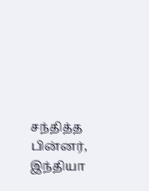சந்தித்த பின்னர், இந்தியா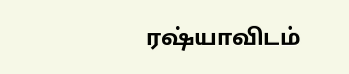ரஷ்யாவிடம்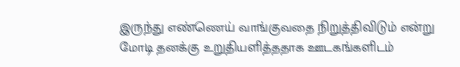இருந்து எண்ணெய் வாங்குவதை நிறுத்திவிடும் என்று மோடி தனக்கு உறுதியளித்ததாக ஊடகங்களிடம்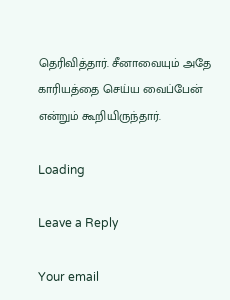தெரிவித்தார். சீனாவையும் அதே காரியத்தை செய்ய வைப்பேன் என்றும் கூறியிருந்தார்.

Loading

Leave a Reply

Your email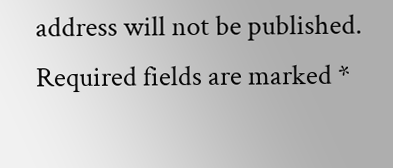address will not be published. Required fields are marked *